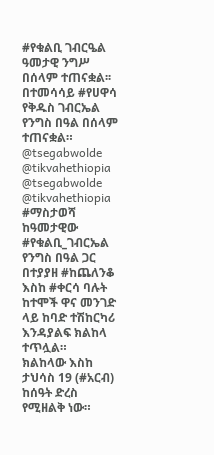#የቁልቢ ገብርዔል ዓመታዊ ንግሥ በሰላም ተጠናቋል፡፡ በተመሳሳይ #የሀዋሳ የቅዱስ ገብርኤል የንግስ በዓል በሰላም ተጠናቋል።
@tsegabwolde @tikvahethiopia
@tsegabwolde @tikvahethiopia
#ማስታወሻ
ከዓመታዊው #የቁልቢ_ገብርኤል የንግስ በዓል ጋር በተያያዘ #ከጨለንቆ እስከ #ቀርሳ ባሉት ከተሞች ዋና መንገድ ላይ ከባድ ተሽከርካሪ እንዳያልፍ ክልከላ ተጥሏል።
ክልከላው እስከ ታህሳስ 19 (#አርብ) ከሰዓት ድረስ የሚዘልቅ ነው።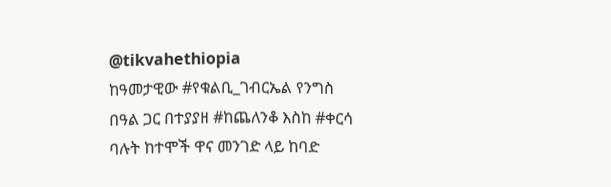@tikvahethiopia
ከዓመታዊው #የቁልቢ_ገብርኤል የንግስ በዓል ጋር በተያያዘ #ከጨለንቆ እስከ #ቀርሳ ባሉት ከተሞች ዋና መንገድ ላይ ከባድ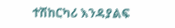ተሽከርካሪ እንዳያልፍ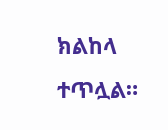ክልከላ ተጥሏል።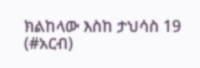ክልከላው እስከ ታህሳስ 19 (#አርብ)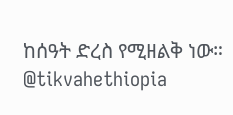ከሰዓት ድረስ የሚዘልቅ ነው።
@tikvahethiopia